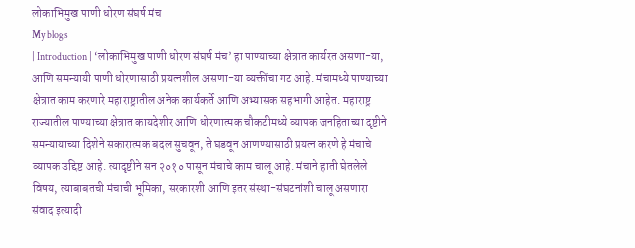लोकाभिमुख पाणी धोरण संघर्ष मंच
My blogs
| Introduction | ‘लोकाभिमुख पाणी धोरण संघर्ष मंच’ हा पाण्याच्या क्षेत्रात कार्यरत असणा-या, आणि समन्यायी पाणी धोरणासाठी प्रयत्नशील असणा-या व्यक्तींचा गट आहे. मंचामध्ये पाण्याच्या क्षेत्रात काम करणारे महाराष्ट्रातील अनेक कार्यकर्ते आणि अभ्यासक सहभागी आहेत. महाराष्ट्र राज्यातील पाण्याच्या क्षेत्रात कायदेशीर आणि धोरणात्मक चौकटीमध्ये व्यापक जनहिताच्या दृष्टीने समन्यायाच्या दिशेने सकारात्मक बदल सुचवून, ते घडवून आणण्यासाठी प्रयत्न करणे हे मंचाचे व्यापक उद्दिष्ट आहे. त्यादृष्टीने सन २०१० पासून मंचाचे काम चालू आहे. मंचाने हाती घेतलेले विषय, त्याबाबतची मंचाची भूमिका, सरकारशी आणि इतर संस्था-संघटनांशी चालू असणारा संवाद इत्यादी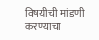विषयीची मांडणी करण्याचा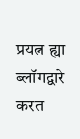प्रयत्न ह्या ब्लॉगद्वारे करत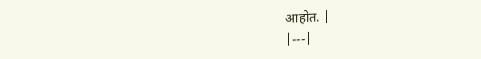आहोत. |
|---|